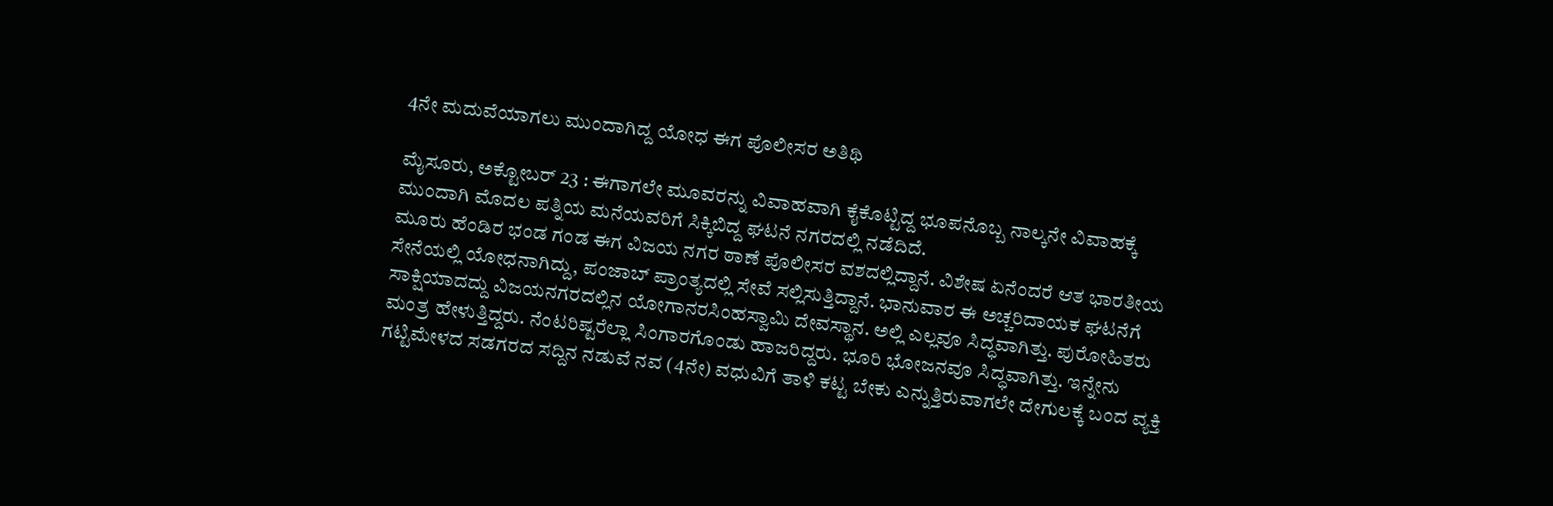4ನೇ ಮದುವೆಯಾಗಲು ಮುಂದಾಗಿದ್ದ ಯೋಧ ಈಗ ಪೊಲೀಸರ ಅತಿಥಿ

ಮೈಸೂರು, ಅಕ್ಟೋಬರ್ 23 : ಈಗಾಗಲೇ ಮೂವರನ್ನು ವಿವಾಹವಾಗಿ ಕೈಕೊಟ್ಟಿದ್ದ ಭೂಪನೊಬ್ಬ ನಾಲ್ಕನೇ ವಿವಾಹಕ್ಕೆ ಮುಂದಾಗಿ ಮೊದಲ ಪತ್ನಿಯ ಮನೆಯವರಿಗೆ ಸಿಕ್ಕಿಬಿದ್ದ ಘಟನೆ ನಗರದಲ್ಲಿ ನಡೆದಿದೆ.
ಮೂರು ಹೆಂಡಿರ ಭಂಡ ಗಂಡ ಈಗ ವಿಜಯ ನಗರ ಠಾಣೆ ಪೊಲೀಸರ ವಶದಲ್ಲಿದ್ದಾನೆ. ವಿಶೇಷ ಏನೆಂದರೆ ಆತ ಭಾರತೀಯ ಸೇನೆಯಲ್ಲಿ ಯೋಧನಾಗಿದ್ದು, ಪಂಜಾಬ್ ಪ್ರಾಂತ್ಯದಲ್ಲಿ ಸೇವೆ ಸಲ್ಲಿಸುತ್ತಿದ್ದಾನೆ. ಭಾನುವಾರ ಈ ಅಚ್ಚರಿದಾಯಕ ಘಟನೆಗೆ ಸಾಕ್ಷಿಯಾದದ್ದು ವಿಜಯನಗರದಲ್ಲಿನ ಯೋಗಾನರಸಿಂಹಸ್ವಾಮಿ ದೇವಸ್ಥಾನ. ಅಲ್ಲಿ ಎಲ್ಲವೂ ಸಿದ್ಧವಾಗಿತ್ತು. ಪುರೋಹಿತರು ಮಂತ್ರ ಹೇಳುತ್ತಿದ್ದರು. ನೆಂಟರಿಷ್ಟರೆಲ್ಲಾ ಸಿಂಗಾರಗೊಂಡು ಹಾಜರಿದ್ದರು. ಭೂರಿ ಭೋಜನವೂ ಸಿದ್ಧವಾಗಿತ್ತು. ಇನ್ನೇನು ಗಟ್ಟಿಮೇಳದ ಸಡಗರದ ಸದ್ದಿನ ನಡುವೆ ನವ (4ನೇ) ವಧುವಿಗೆ ತಾಳಿ ಕಟ್ಟ ಬೇಕು ಎನ್ನುತ್ತಿರುವಾಗಲೇ ದೇಗುಲಕ್ಕೆ ಬಂದ ವ್ಯಕ್ತಿ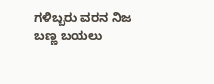ಗಳಿಬ್ಬರು ವರನ ನಿಜ ಬಣ್ಣ ಬಯಲು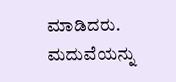ಮಾಡಿದರು. ಮದುವೆಯನ್ನು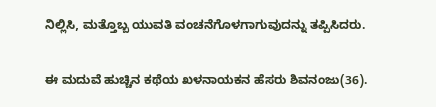ನಿಲ್ಲಿಸಿ, ಮತ್ತೊಬ್ಬ ಯುವತಿ ವಂಚನೆಗೊಳಗಾಗುವುದನ್ನು ತಪ್ಪಿಸಿದರು.

ಈ ಮದುವೆ ಹುಚ್ಚಿನ ಕಥೆಯ ಖಳನಾಯಕನ ಹೆಸರು ಶಿವನಂಜು(36).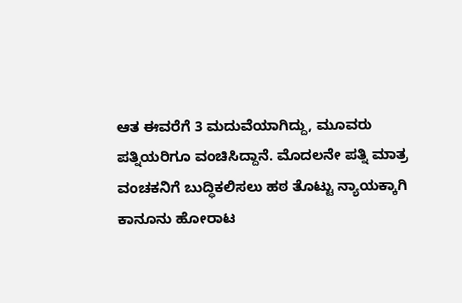ಆತ ಈವರೆಗೆ 3 ಮದುವೆಯಾಗಿದ್ದು, ಮೂವರು ಪತ್ನಿಯರಿಗೂ ವಂಚಿಸಿದ್ದಾನೆ. ಮೊದಲನೇ ಪತ್ನಿ ಮಾತ್ರ ವಂಚಕನಿಗೆ ಬುದ್ಧಿಕಲಿಸಲು ಹಠ ತೊಟ್ಟು ನ್ಯಾಯಕ್ಕಾಗಿ ಕಾನೂನು ಹೋರಾಟ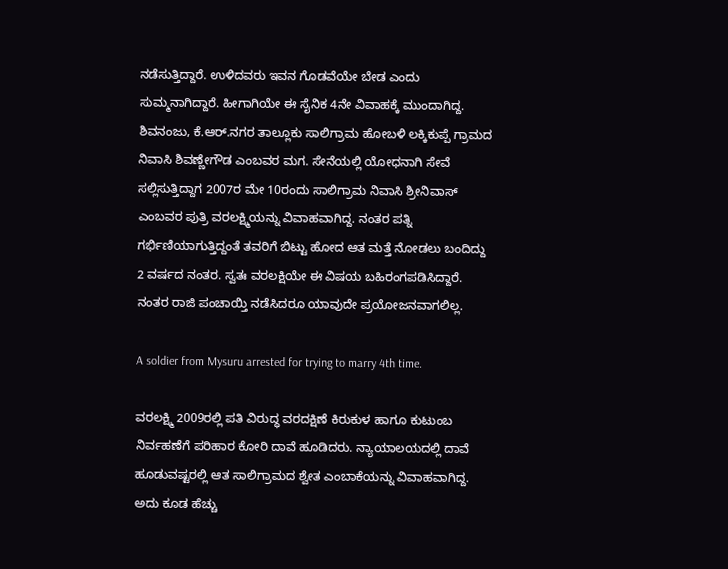ನಡೆಸುತ್ತಿದ್ದಾರೆ. ಉಳಿದವರು ಇವನ ಗೊಡವೆಯೇ ಬೇಡ ಎಂದು ಸುಮ್ಮನಾಗಿದ್ದಾರೆ. ಹೀಗಾಗಿಯೇ ಈ ಸೈನಿಕ 4ನೇ ವಿವಾಹಕ್ಕೆ ಮುಂದಾಗಿದ್ದ. ಶಿವನಂಜು, ಕೆ.ಆರ್.ನಗರ ತಾಲ್ಲೂಕು ಸಾಲಿಗ್ರಾಮ ಹೋಬಳಿ ಲಕ್ಕಿಕುಪ್ಪೆ ಗ್ರಾಮದ ನಿವಾಸಿ ಶಿವಣ್ಣೇಗೌಡ ಎಂಬವರ ಮಗ. ಸೇನೆಯಲ್ಲಿ ಯೋಧನಾಗಿ ಸೇವೆ ಸಲ್ಲಿಸುತ್ತಿದ್ದಾಗ 2007ರ ಮೇ 10ರಂದು ಸಾಲಿಗ್ರಾಮ ನಿವಾಸಿ ಶ್ರೀನಿವಾಸ್ ಎಂಬವರ ಪುತ್ರಿ ವರಲಕ್ಷ್ಮಿಯನ್ನು ವಿವಾಹವಾಗಿದ್ದ. ನಂತರ ಪತ್ನಿ ಗರ್ಭಿಣಿಯಾಗುತ್ತಿದ್ದಂತೆ ತವರಿಗೆ ಬಿಟ್ಟು ಹೋದ ಆತ ಮತ್ತೆ ನೋಡಲು ಬಂದಿದ್ದು 2 ವರ್ಷದ ನಂತರ. ಸ್ವತಃ ವರಲಕ್ಷಿಯೇ ಈ ವಿಷಯ ಬಹಿರಂಗಪಡಿಸಿದ್ದಾರೆ. ನಂತರ ರಾಜಿ ಪಂಚಾಯ್ತಿ ನಡೆಸಿದರೂ ಯಾವುದೇ ಪ್ರಯೋಜನವಾಗಲಿಲ್ಲ.

A soldier from Mysuru arrested for trying to marry 4th time.

ವರಲಕ್ಷ್ಮಿ 2009ರಲ್ಲಿ ಪತಿ ವಿರುದ್ಧ ವರದಕ್ಷಿಣೆ ಕಿರುಕುಳ ಹಾಗೂ ಕುಟುಂಬ ನಿರ್ವಹಣೆಗೆ ಪರಿಹಾರ ಕೋರಿ ದಾವೆ ಹೂಡಿದರು. ನ್ಯಾಯಾಲಯದಲ್ಲಿ ದಾವೆ ಹೂಡುವಷ್ಟರಲ್ಲಿ ಆತ ಸಾಲಿಗ್ರಾಮದ ಶ್ವೇತ ಎಂಬಾಕೆಯನ್ನು ವಿವಾಹವಾಗಿದ್ದ. ಅದು ಕೂಡ ಹೆಚ್ಚು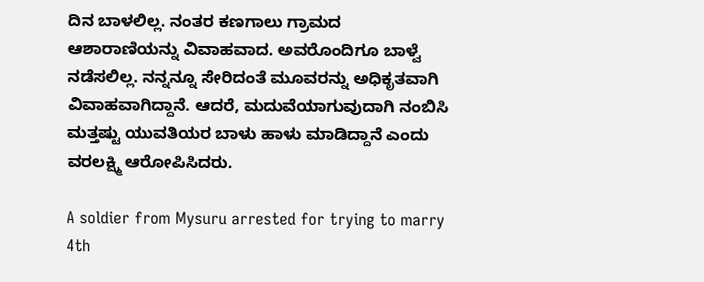ದಿನ ಬಾಳಲಿಲ್ಲ. ನಂತರ ಕಣಗಾಲು ಗ್ರಾಮದ ಆಶಾರಾಣಿಯನ್ನು ವಿವಾಹವಾದ. ಅವರೊಂದಿಗೂ ಬಾಳ್ವೆ ನಡೆಸಲಿಲ್ಲ. ನನ್ನನ್ನೂ ಸೇರಿದಂತೆ ಮೂವರನ್ನು ಅಧಿಕೃತವಾಗಿ ವಿವಾಹವಾಗಿದ್ದಾನೆ. ಆದರೆ, ಮದುವೆಯಾಗುವುದಾಗಿ ನಂಬಿಸಿ ಮತ್ತಷ್ಟು ಯುವತಿಯರ ಬಾಳು ಹಾಳು ಮಾಡಿದ್ದಾನೆ ಎಂದು ವರಲಕ್ಷ್ಮಿ ಆರೋಪಿಸಿದರು.

A soldier from Mysuru arrested for trying to marry 4th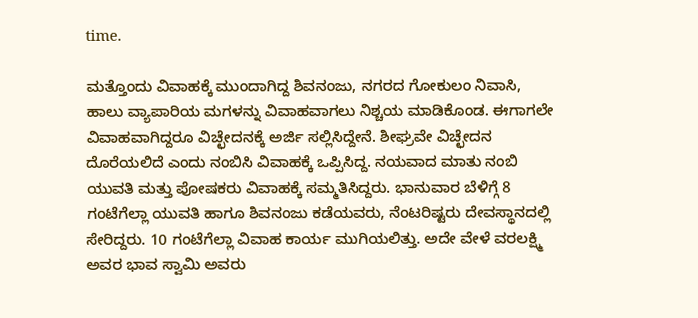time.

ಮತ್ತೊಂದು ವಿವಾಹಕ್ಕೆ ಮುಂದಾಗಿದ್ದ ಶಿವನಂಜು, ನಗರದ ಗೋಕುಲಂ ನಿವಾಸಿ, ಹಾಲು ವ್ಯಾಪಾರಿಯ ಮಗಳನ್ನು ವಿವಾಹವಾಗಲು ನಿಶ್ಚಯ ಮಾಡಿಕೊಂಡ. ಈಗಾಗಲೇ ವಿವಾಹವಾಗಿದ್ದರೂ ವಿಚ್ಛೇದನಕ್ಕೆ ಅರ್ಜಿ ಸಲ್ಲಿಸಿದ್ದೇನೆ. ಶೀಘ್ರವೇ ವಿಚ್ಛೇದನ ದೊರೆಯಲಿದೆ ಎಂದು ನಂಬಿಸಿ ವಿವಾಹಕ್ಕೆ ಒಪ್ಪಿಸಿದ್ದ. ನಯವಾದ ಮಾತು ನಂಬಿ ಯುವತಿ ಮತ್ತು ಪೋಷಕರು ವಿವಾಹಕ್ಕೆ ಸಮ್ಮತಿಸಿದ್ದರು. ಭಾನುವಾರ ಬೆಳಿಗ್ಗೆ 8 ಗಂಟೆಗೆಲ್ಲಾ ಯುವತಿ ಹಾಗೂ ಶಿವನಂಜು ಕಡೆಯವರು, ನೆಂಟರಿಷ್ಟರು ದೇವಸ್ಥಾನದಲ್ಲಿ ಸೇರಿದ್ದರು. 10 ಗಂಟೆಗೆಲ್ಲಾ ವಿವಾಹ ಕಾರ್ಯ ಮುಗಿಯಲಿತ್ತು. ಅದೇ ವೇಳೆ ವರಲಕ್ಷ್ಮಿ ಅವರ ಭಾವ ಸ್ವಾಮಿ ಅವರು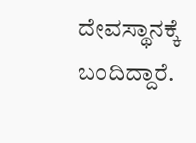ದೇವಸ್ಥಾನಕ್ಕೆ ಬಂದಿದ್ದಾರೆ.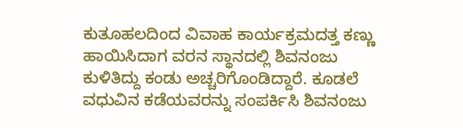ಕುತೂಹಲದಿಂದ ವಿವಾಹ ಕಾರ್ಯಕ್ರಮದತ್ತ ಕಣ್ಣು ಹಾಯಿಸಿದಾಗ ವರನ ಸ್ಥಾನದಲ್ಲಿ ಶಿವನಂಜು ಕುಳಿತಿದ್ದು ಕಂಡು ಅಚ್ಚರಿಗೊಂಡಿದ್ದಾರೆ. ಕೂಡಲೆ ವಧುವಿನ ಕಡೆಯವರನ್ನು ಸಂಪರ್ಕಿಸಿ ಶಿವನಂಜು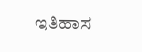ಇತಿಹಾಸ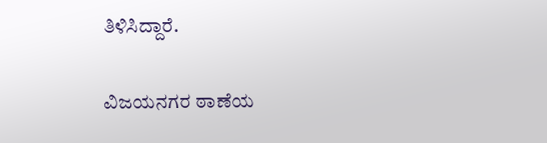ತಿಳಿಸಿದ್ದಾರೆ.

ವಿಜಯನಗರ ಠಾಣೆಯ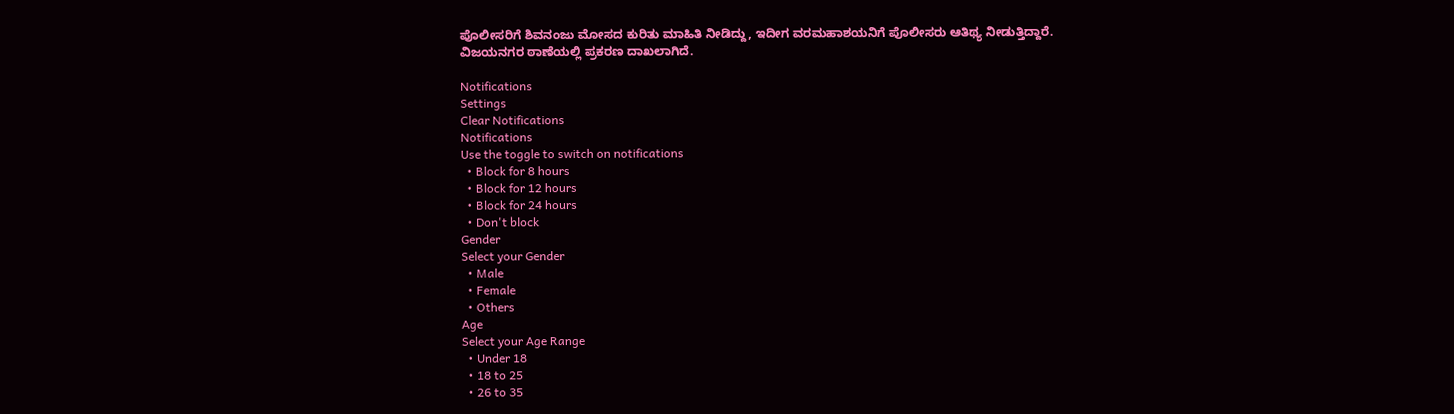ಪೊಲೀಸರಿಗೆ ಶಿವನಂಜು ಮೋಸದ ಕುರಿತು ಮಾಹಿತಿ ನೀಡಿದ್ದು, ಇದೀಗ ವರಮಹಾಶಯನಿಗೆ ಪೊಲೀಸರು ಆತಿಥ್ಯ ನೀಡುತ್ತಿದ್ದಾರೆ. ವಿಜಯನಗರ ಠಾಣೆಯಲ್ಲಿ ಪ್ರಕರಣ ದಾಖಲಾಗಿದೆ.

Notifications
Settings
Clear Notifications
Notifications
Use the toggle to switch on notifications
  • Block for 8 hours
  • Block for 12 hours
  • Block for 24 hours
  • Don't block
Gender
Select your Gender
  • Male
  • Female
  • Others
Age
Select your Age Range
  • Under 18
  • 18 to 25
  • 26 to 35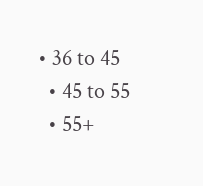• 36 to 45
  • 45 to 55
  • 55+